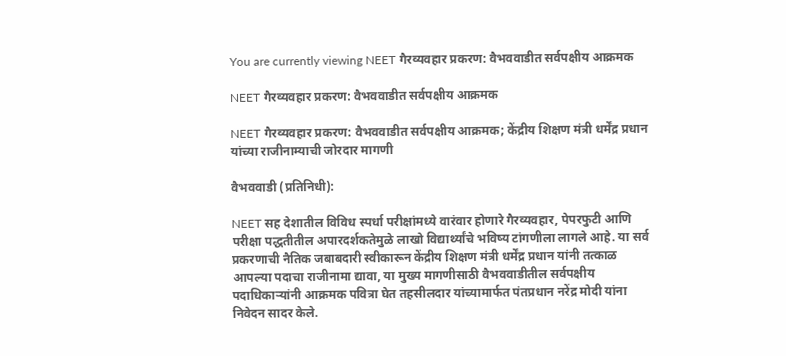You are currently viewing NEET गैरव्यवहार प्रकरण: वैभववाडीत सर्वपक्षीय आक्रमक

NEET गैरव्यवहार प्रकरण: वैभववाडीत सर्वपक्षीय आक्रमक

NEET गैरव्यवहार प्रकरण: वैभववाडीत सर्वपक्षीय आक्रमक; केंद्रीय शिक्षण मंत्री धर्मेंद्र प्रधान यांच्या राजीनाम्याची जोरदार मागणी

वैभववाडी (प्रतिनिधी):

NEET सह देशातील विविध स्पर्धा परीक्षांमध्ये वारंवार होणारे गैरव्यवहार, पेपरफुटी आणि परीक्षा पद्धतीतील अपारदर्शकतेमुळे लाखो विद्यार्थ्यांचे भविष्य टांगणीला लागले आहे. या सर्व प्रकरणाची नैतिक जबाबदारी स्वीकारून केंद्रीय शिक्षण मंत्री धर्मेंद्र प्रधान यांनी तत्काळ आपल्या पदाचा राजीनामा द्यावा, या मुख्य मागणीसाठी वैभववाडीतील सर्वपक्षीय पदाधिकाऱ्यांनी आक्रमक पवित्रा घेत तहसीलदार यांच्यामार्फत पंतप्रधान नरेंद्र मोदी यांना निवेदन सादर केले.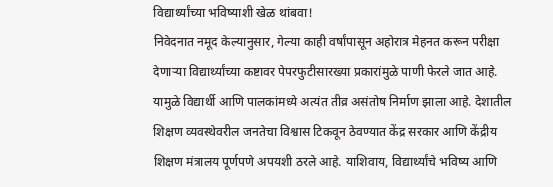विद्यार्थ्यांच्या भविष्याशी खेळ थांबवा!
निवेदनात नमूद केल्यानुसार, गेल्या काही वर्षांपासून अहोरात्र मेहनत करून परीक्षा देणाऱ्या विद्यार्थ्यांच्या कष्टावर पेपरफुटीसारख्या प्रकारांमुळे पाणी फेरले जात आहे. यामुळे विद्यार्थी आणि पालकांमध्ये अत्यंत तीव्र असंतोष निर्माण झाला आहे. देशातील शिक्षण व्यवस्थेवरील जनतेचा विश्वास टिकवून ठेवण्यात केंद्र सरकार आणि केंद्रीय शिक्षण मंत्रालय पूर्णपणे अपयशी ठरले आहे. याशिवाय, विद्यार्थ्यांचे भविष्य आणि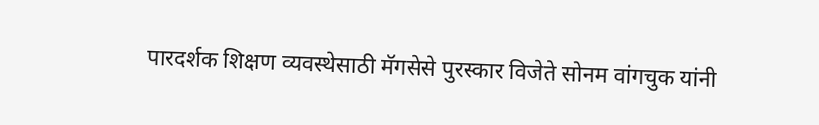पारदर्शक शिक्षण व्यवस्थेसाठी मॅगसेसे पुरस्कार विजेते सोनम वांगचुक यांनी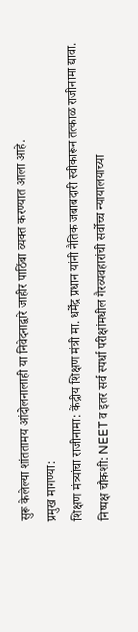सुरू केलेल्या शांततामय आंदोलनालाही या निवेदनाद्वारे जाहीर पाठिंबा व्यक्त करण्यात आला आहे.
प्रमुख मागण्या:
शिक्षण मंत्र्यांचा राजीनामा: केंद्रीय शिक्षण मंत्री मा. धर्मेंद्र प्रधान यांनी नैतिक जबाबदारी स्वीकारून तत्काळ राजीनामा द्यावा.
निष्पक्ष चौकशी: NEET व इतर सर्व स्पर्धा परीक्षांमधील गैरव्यवहारांची सर्वोच्च न्यायालयाच्या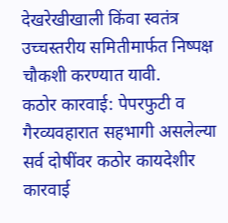देखरेखीखाली किंवा स्वतंत्र उच्चस्तरीय समितीमार्फत निष्पक्ष चौकशी करण्यात यावी.
कठोर कारवाई: पेपरफुटी व गैरव्यवहारात सहभागी असलेल्या सर्व दोषींवर कठोर कायदेशीर कारवाई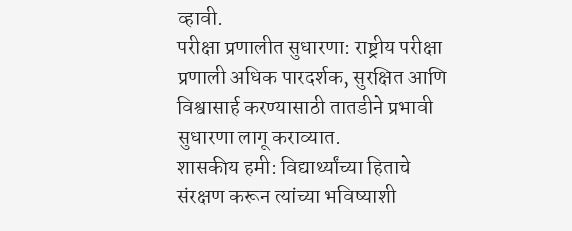व्हावी.
परीक्षा प्रणालीत सुधारणा: राष्ट्रीय परीक्षा प्रणाली अधिक पारदर्शक, सुरक्षित आणि विश्वासार्ह करण्यासाठी तातडीने प्रभावी सुधारणा लागू कराव्यात.
शासकीय हमी: विद्यार्थ्यांच्या हिताचे संरक्षण करून त्यांच्या भविष्याशी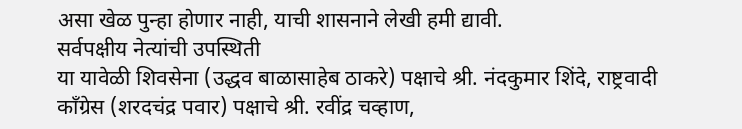असा खेळ पुन्हा होणार नाही, याची शासनाने लेखी हमी द्यावी.
सर्वपक्षीय नेत्यांची उपस्थिती
या यावेळी शिवसेना (उद्धव बाळासाहेब ठाकरे) पक्षाचे श्री. नंदकुमार शिंदे, राष्ट्रवादी काँग्रेस (शरदचंद्र पवार) पक्षाचे श्री. रवींद्र चव्हाण,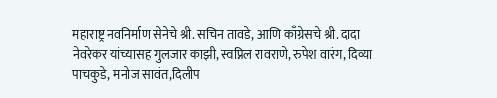महाराष्ट्र नवनिर्माण सेनेचे श्री. सचिन तावडे, आणि काँग्रेसचे श्री. दादा नेवरेकर यांच्यासह गुलजार काझी, स्वप्निल रावराणे, रुपेश वारंग, दिव्या पाचकुडे, मनोज सावंत,दिलीप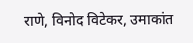राणे, विनोद विटेकर, उमाकांत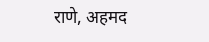राणे, अहमद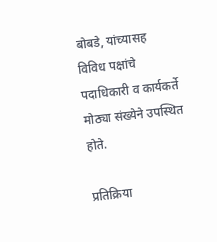बोबडे, यांच्यासह विविध पक्षांचे पदाधिकारी व कार्यकर्ते मोठ्या संख्येने उपस्थित होते.

प्रतिक्रिया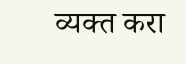व्यक्त करा